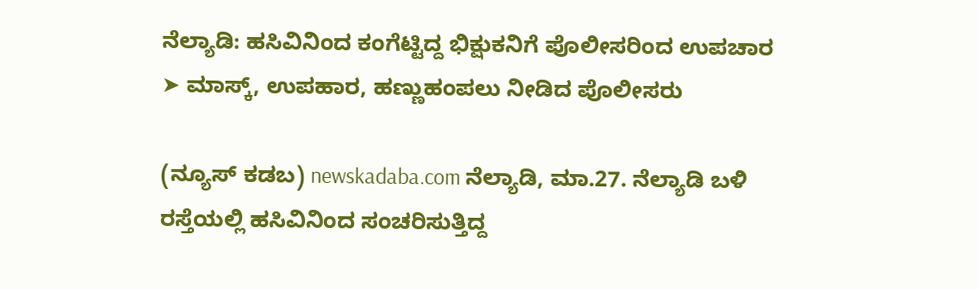ನೆಲ್ಯಾಡಿ: ಹಸಿವಿನಿಂದ ಕಂಗೆಟ್ಟಿದ್ದ ಭಿಕ್ಷುಕನಿಗೆ ಪೊಲೀಸರಿಂದ ಉಪಚಾರ ➤ ಮಾಸ್ಕ್, ಉಪಹಾರ, ಹಣ್ಣುಹಂಪಲು ನೀಡಿದ ಪೊಲೀಸರು

(ನ್ಯೂಸ್ ಕಡಬ) newskadaba.com ನೆಲ್ಯಾಡಿ, ಮಾ.27. ನೆಲ್ಯಾಡಿ ಬಳಿ ರಸ್ತೆಯಲ್ಲಿ ಹಸಿವಿನಿಂದ ಸಂಚರಿಸುತ್ತಿದ್ದ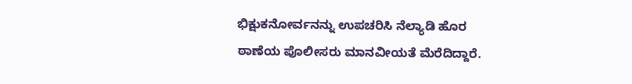ಭಿಕ್ಷುಕನೋರ್ವನನ್ನು ಉಪಚರಿಸಿ ನೆಲ್ಯಾಡಿ ಹೊರ ಠಾಣೆಯ ಪೊಲೀಸರು ಮಾನವೀಯತೆ ಮೆರೆದಿದ್ದಾರೆ.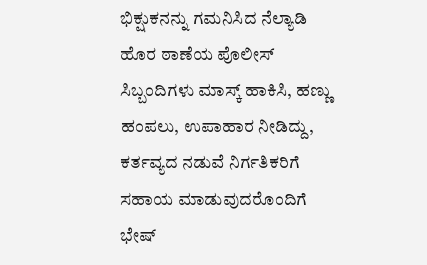ಭಿಕ್ಷುಕನನ್ನು ಗಮನಿಸಿದ ನೆಲ್ಯಾಡಿ ಹೊರ ಠಾಣೆಯ ಪೊಲೀಸ್ ಸಿಬ್ಬಂದಿಗಳು ಮಾಸ್ಕ್ ಹಾಕಿಸಿ, ಹಣ್ಣು ಹಂಪಲು, ಉಪಾಹಾರ ನೀಡಿದ್ದು, ಕರ್ತವ್ಯದ ನಡುವೆ ನಿರ್ಗತಿಕರಿಗೆ ಸಹಾಯ ಮಾಡುವುದರೊಂದಿಗೆ ಭೇಷ್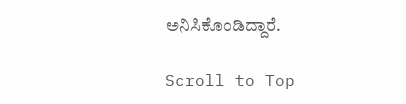ಅನಿಸಿಕೊಂಡಿದ್ದಾರೆ.

Scroll to Top